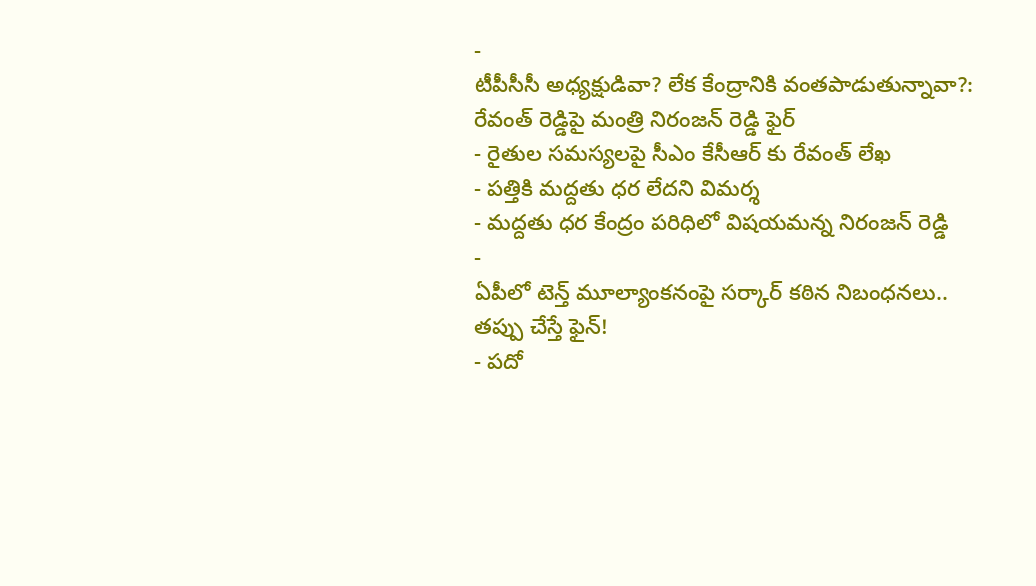-
టీపీసీసీ అధ్యక్షుడివా? లేక కేంద్రానికి వంతపాడుతున్నావా?: రేవంత్ రెడ్డిపై మంత్రి నిరంజన్ రెడ్డి ఫైర్
- రైతుల సమస్యలపై సీఎం కేసీఆర్ కు రేవంత్ లేఖ
- పత్తికి మద్దతు ధర లేదని విమర్శ
- మద్దతు ధర కేంద్రం పరిధిలో విషయమన్న నిరంజన్ రెడ్డి
-
ఏపీలో టెన్త్ మూల్యాంకనంపై సర్కార్ కఠిన నిబంధనలు.. తప్పు చేస్తే ఫైన్!
- పదో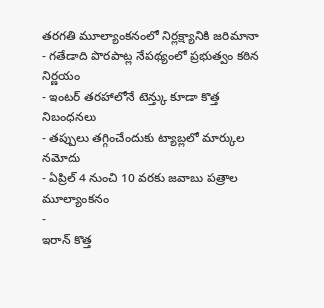తరగతి మూల్యాంకనంలో నిర్లక్ష్యానికి జరిమానా
- గతేడాది పొరపాట్ల నేపథ్యంలో ప్రభుత్వం కఠిన నిర్ణయం
- ఇంటర్ తరహాలోనే టెన్త్కు కూడా కొత్త నిబంధనలు
- తప్పులు తగ్గించేందుకు ట్యాబ్లలో మార్కుల నమోదు
- ఏప్రిల్ 4 నుంచి 10 వరకు జవాబు పత్రాల మూల్యాంకనం
-
ఇరాన్ కొత్త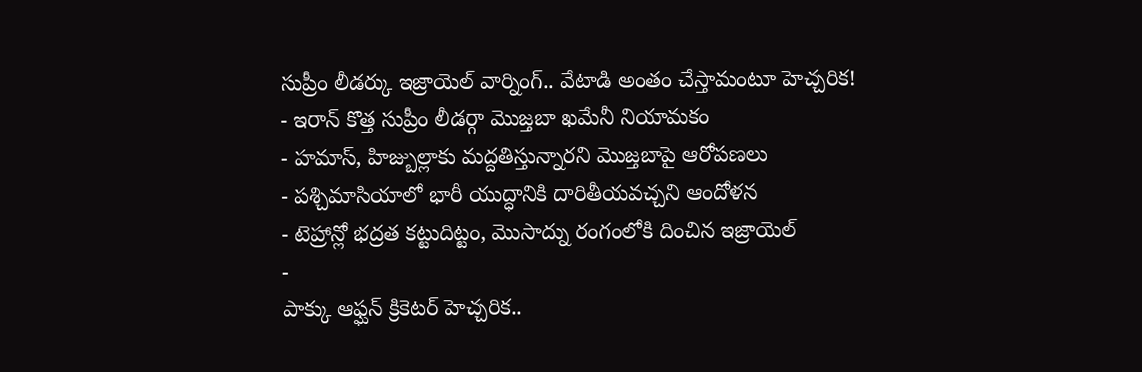సుప్రీం లీడర్కు ఇజ్రాయెల్ వార్నింగ్.. వేటాడి అంతం చేస్తామంటూ హెచ్చరిక!
- ఇరాన్ కొత్త సుప్రీం లీడర్గా మొజ్తబా ఖమేనీ నియామకం
- హమాస్, హిజ్బుల్లాకు మద్దతిస్తున్నారని మొజ్తబాపై ఆరోపణలు
- పశ్చిమాసియాలో భారీ యుద్ధానికి దారితీయవచ్చని ఆందోళన
- టెహ్రాన్లో భద్రత కట్టుదిట్టం, మొసాద్ను రంగంలోకి దించిన ఇజ్రాయెల్
-
పాక్కు ఆఫ్ఘన్ క్రికెటర్ హెచ్చరిక..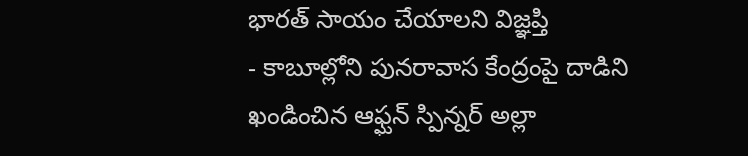భారత్ సాయం చేయాలని విజ్ఞప్తి
- కాబూల్లోని పునరావాస కేంద్రంపై దాడిని ఖండించిన ఆఫ్ఘన్ స్పిన్నర్ అల్లా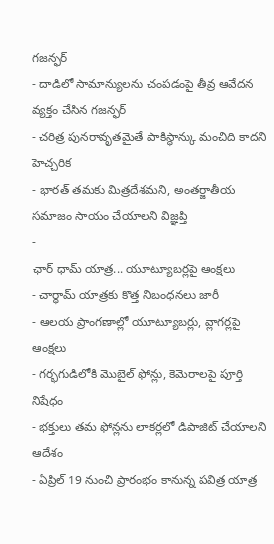గజన్ఫర్
- దాడిలో సామాన్యులను చంపడంపై తీవ్ర ఆవేదన వ్యక్తం చేసిన గజన్ఫర్
- చరిత్ర పునరావృతమైతే పాకిస్థాన్కు మంచిది కాదని హెచ్చరిక
- భారత్ తమకు మిత్రదేశమని, అంతర్జాతీయ సమాజం సాయం చేయాలని విజ్ఞప్తి
-
ఛార్ ధామ్ యాత్ర... యూట్యూబర్లపై ఆంక్షలు
- చార్ధామ్ యాత్రకు కొత్త నిబంధనలు జారీ
- ఆలయ ప్రాంగణాల్లో యూట్యూబర్లు, వ్లాగర్లపై ఆంక్షలు
- గర్భగుడిలోకి మొబైల్ ఫోన్లు, కెమెరాలపై పూర్తి నిషేధం
- భక్తులు తమ ఫోన్లను లాకర్లలో డిపాజిట్ చేయాలని ఆదేశం
- ఏప్రిల్ 19 నుంచి ప్రారంభం కానున్న పవిత్ర యాత్ర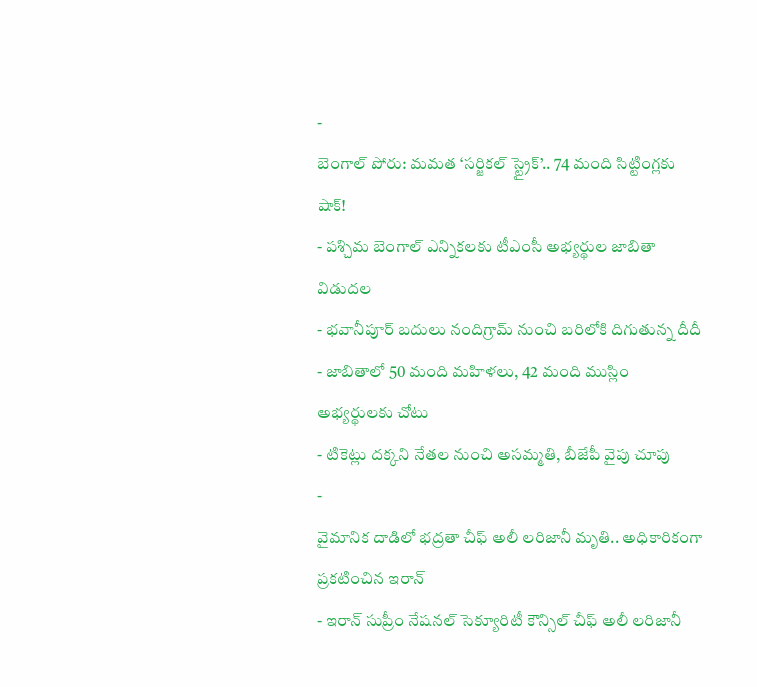-
బెంగాల్ పోరు: మమత ‘సర్జికల్ స్ట్రైక్’.. 74 మంది సిట్టింగ్లకు షాక్!
- పశ్చిమ బెంగాల్ ఎన్నికలకు టీఎంసీ అభ్యర్థుల జాబితా విడుదల
- భవానీపూర్ బదులు నందిగ్రామ్ నుంచి బరిలోకి దిగుతున్న దీదీ
- జాబితాలో 50 మంది మహిళలు, 42 మంది ముస్లిం అభ్యర్థులకు చోటు
- టికెట్లు దక్కని నేతల నుంచి అసమ్మతి, బీజేపీ వైపు చూపు
-
వైమానిక దాడిలో భద్రతా చీఫ్ అలీ లరిజానీ మృతి.. అధికారికంగా ప్రకటించిన ఇరాన్
- ఇరాన్ సుప్రీం నేషనల్ సెక్యూరిటీ కౌన్సిల్ చీఫ్ అలీ లరిజానీ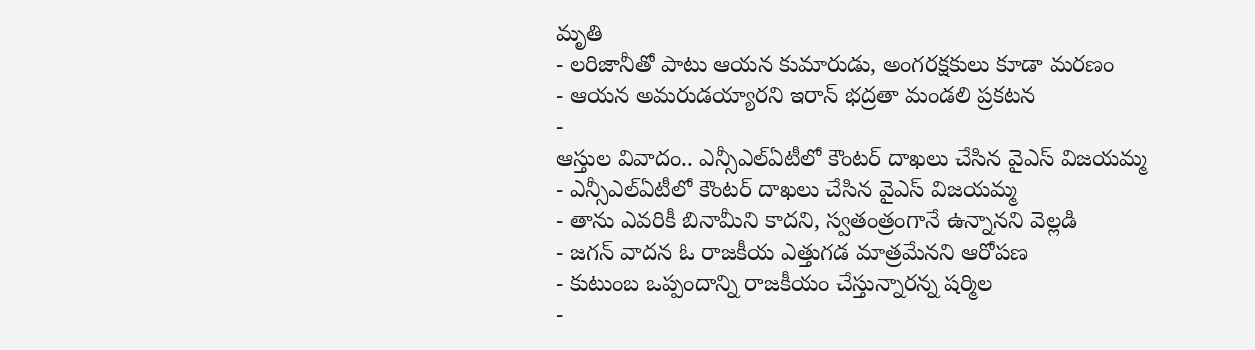మృతి
- లరిజానీతో పాటు ఆయన కుమారుడు, అంగరక్షకులు కూడా మరణం
- ఆయన అమరుడయ్యారని ఇరాన్ భద్రతా మండలి ప్రకటన
-
ఆస్తుల వివాదం.. ఎన్సీఎల్ఏటీలో కౌంటర్ దాఖలు చేసిన వైఎస్ విజయమ్మ
- ఎన్సీఎల్ఏటీలో కౌంటర్ దాఖలు చేసిన వైఎస్ విజయమ్మ
- తాను ఎవరికీ బినామీని కాదని, స్వతంత్రంగానే ఉన్నానని వెల్లడి
- జగన్ వాదన ఓ రాజకీయ ఎత్తుగడ మాత్రమేనని ఆరోపణ
- కుటుంబ ఒప్పందాన్ని రాజకీయం చేస్తున్నారన్న షర్మిల
-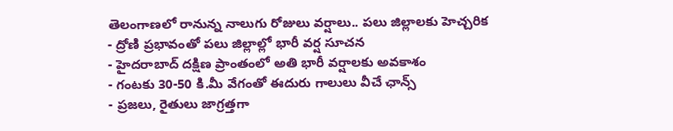తెలంగాణలో రానున్న నాలుగు రోజులు వర్షాలు.. పలు జిల్లాలకు హెచ్చరిక
- ద్రోణి ప్రభావంతో పలు జిల్లాల్లో భారీ వర్ష సూచన
- హైదరాబాద్ దక్షిణ ప్రాంతంలో అతి భారీ వర్షాలకు అవకాశం
- గంటకు 30-50 కి.మీ వేగంతో ఈదురు గాలులు వీచే ఛాన్స్
- ప్రజలు, రైతులు జాగ్రత్తగా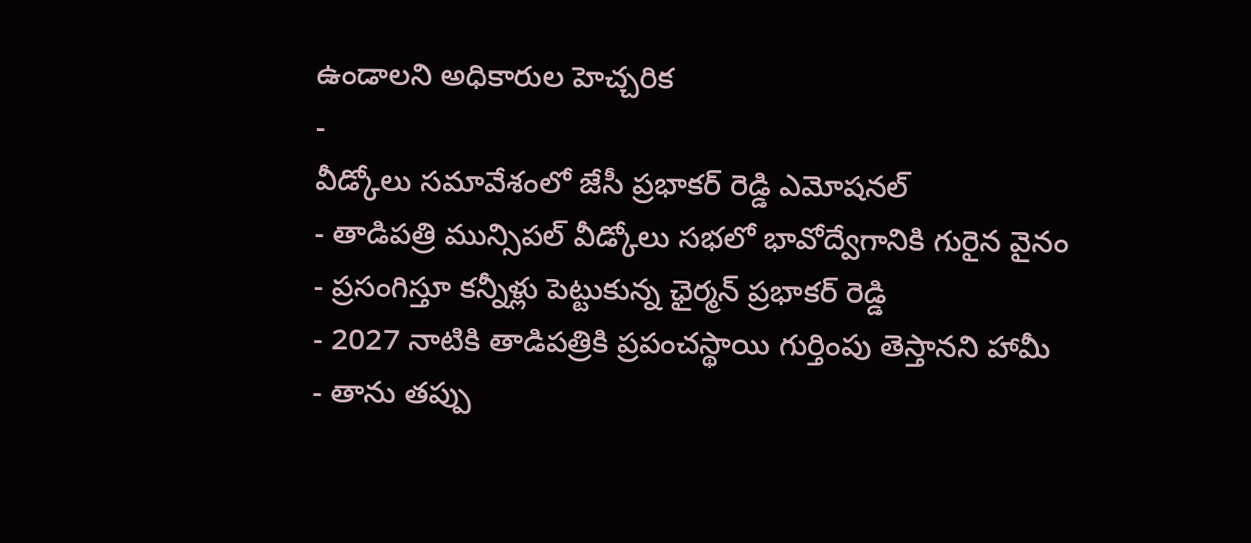ఉండాలని అధికారుల హెచ్చరిక
-
వీడ్కోలు సమావేశంలో జేసీ ప్రభాకర్ రెడ్డి ఎమోషనల్
- తాడిపత్రి మున్సిపల్ వీడ్కోలు సభలో భావోద్వేగానికి గురైన వైనం
- ప్రసంగిస్తూ కన్నీళ్లు పెట్టుకున్న ఛైర్మన్ ప్రభాకర్ రెడ్డి
- 2027 నాటికి తాడిపత్రికి ప్రపంచస్థాయి గుర్తింపు తెస్తానని హామీ
- తాను తప్పు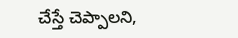చేస్తే చెప్పాలని,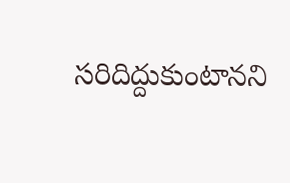సరిదిద్దుకుంటానని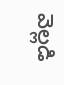వెల్లడి